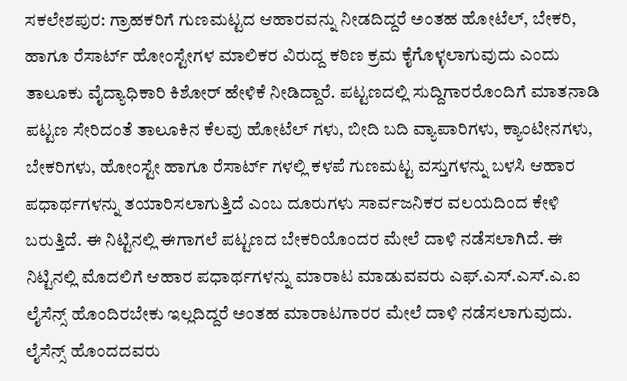ಸಕಲೇಶಪುರ: ಗ್ರಾಹಕರಿಗೆ ಗುಣಮಟ್ಟದ ಆಹಾರವನ್ನು ನೀಡದಿದ್ದರೆ ಅಂತಹ ಹೋಟೆಲ್, ಬೇಕರಿ, ಹಾಗೂ ರೆಸಾರ್ಟ್ ಹೋಂಸ್ಟೇಗಳ ಮಾಲಿಕರ ವಿರುದ್ದ ಕಠಿಣ ಕ್ರಮ ಕೈಗೊಳ್ಳಲಾಗುವುದು ಎಂದು ತಾಲೂಕು ವೈದ್ಯಾಧಿಕಾರಿ ಕಿಶೋರ್ ಹೇಳಿಕೆ ನೀಡಿದ್ದಾರೆ. ಪಟ್ಟಣದಲ್ಲಿ ಸುದ್ದಿಗಾರರೊಂದಿಗೆ ಮಾತನಾಡಿ ಪಟ್ಟಣ ಸೇರಿದಂತೆ ತಾಲೂಕಿನ ಕೆಲವು ಹೋಟೆಲ್ ಗಳು, ಬೀದಿ ಬದಿ ವ್ಯಾಪಾರಿಗಳು, ಕ್ಯಾಂಟೀನಗಳು, ಬೇಕರಿಗಳು, ಹೋಂಸ್ಟೇ ಹಾಗೂ ರೆಸಾರ್ಟ್ ಗಳಲ್ಲಿ ಕಳಪೆ ಗುಣಮಟ್ಟ ವಸ್ತುಗಳನ್ನು ಬಳಸಿ ಆಹಾರ ಪಧಾರ್ಥಗಳನ್ನು ತಯಾರಿಸಲಾಗುತ್ತಿದೆ ಎಂಬ ದೂರುಗಳು ಸಾರ್ವಜನಿಕರ ವಲಯದಿಂದ ಕೇಳಿ ಬರುತ್ತಿದೆ. ಈ ನಿಟ್ಟಿನಲ್ಲಿ ಈಗಾಗಲೆ ಪಟ್ಟಣದ ಬೇಕರಿಯೊಂದರ ಮೇಲೆ ದಾಳಿ ನಡೆಸಲಾಗಿದೆ. ಈ ನಿಟ್ಟಿನಲ್ಲಿ ಮೊದಲಿಗೆ ಆಹಾರ ಪಧಾರ್ಥಗಳನ್ನು ಮಾರಾಟ ಮಾಡುವವರು ಎಫ್.ಎಸ್.ಎಸ್.ಎ.ಐ ಲೈಸೆನ್ಸ್ ಹೊಂದಿರಬೇಕು ಇಲ್ಲದಿದ್ದರೆ ಅಂತಹ ಮಾರಾಟಗಾರರ ಮೇಲೆ ದಾಳಿ ನಡೆಸಲಾಗುವುದು. ಲೈಸೆನ್ಸ್ ಹೊಂದದವರು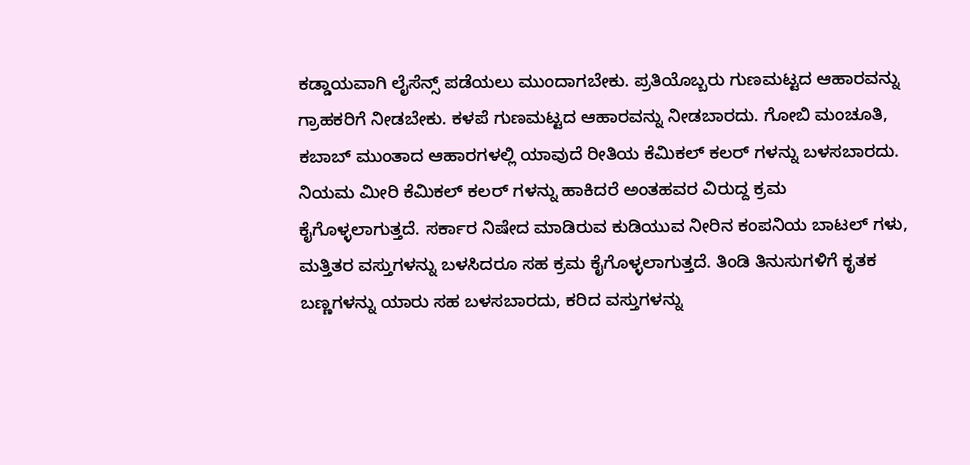ಕಡ್ಡಾಯವಾಗಿ ಲೈಸೆನ್ಸ್ ಪಡೆಯಲು ಮುಂದಾಗಬೇಕು. ಪ್ರತಿಯೊಬ್ಬರು ಗುಣಮಟ್ಟದ ಆಹಾರವನ್ನು ಗ್ರಾಹಕರಿಗೆ ನೀಡಬೇಕು. ಕಳಪೆ ಗುಣಮಟ್ಟದ ಆಹಾರವನ್ನು ನೀಡಬಾರದು. ಗೋಬಿ ಮಂಚೂತಿ, ಕಬಾಬ್ ಮುಂತಾದ ಆಹಾರಗಳಲ್ಲಿ ಯಾವುದೆ ರೀತಿಯ ಕೆಮಿಕಲ್ ಕಲರ್ ಗಳನ್ನು ಬಳಸಬಾರದು. ನಿಯಮ ಮೀರಿ ಕೆಮಿಕಲ್ ಕಲರ್ ಗಳನ್ನು ಹಾಕಿದರೆ ಅಂತಹವರ ವಿರುದ್ದ ಕ್ರಮ ಕೈಗೊಳ್ಳಲಾಗುತ್ತದೆ. ಸರ್ಕಾರ ನಿಷೇದ ಮಾಡಿರುವ ಕುಡಿಯುವ ನೀರಿನ ಕಂಪನಿಯ ಬಾಟಲ್ ಗಳು, ಮತ್ತಿತರ ವಸ್ತುಗಳನ್ನು ಬಳಸಿದರೂ ಸಹ ಕ್ರಮ ಕೈಗೊಳ್ಳಲಾಗುತ್ತದೆ. ತಿಂಡಿ ತಿನುಸುಗಳಿಗೆ ಕೃತಕ ಬಣ್ಣಗಳನ್ನು ಯಾರು ಸಹ ಬಳಸಬಾರದು, ಕರಿದ ವಸ್ತುಗಳನ್ನು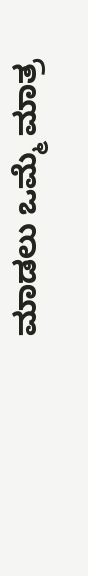ಮಾಡಲು ಒಮ್ಮೆ ಮಾತ್ರ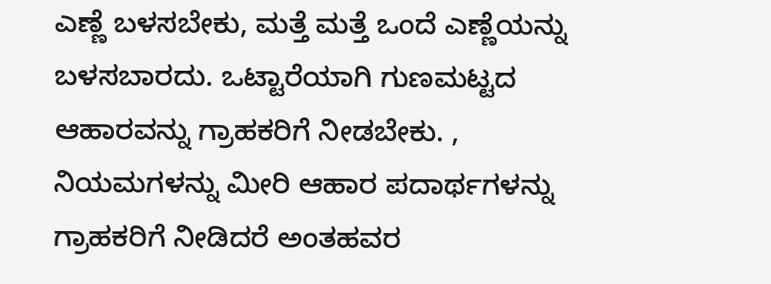ಎಣ್ಣೆ ಬಳಸಬೇಕು, ಮತ್ತೆ ಮತ್ತೆ ಒಂದೆ ಎಣ್ಣೆಯನ್ನು ಬಳಸಬಾರದು. ಒಟ್ಟಾರೆಯಾಗಿ ಗುಣಮಟ್ಟದ ಆಹಾರವನ್ನು ಗ್ರಾಹಕರಿಗೆ ನೀಡಬೇಕು. , ನಿಯಮಗಳನ್ನು ಮೀರಿ ಆಹಾರ ಪದಾರ್ಥಗಳನ್ನು ಗ್ರಾಹಕರಿಗೆ ನೀಡಿದರೆ ಅಂತಹವರ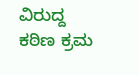ವಿರುದ್ದ ಕಠಿಣ ಕ್ರಮ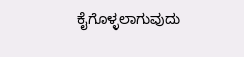ಕೈಗೊಳ್ಳಲಾಗುವುದು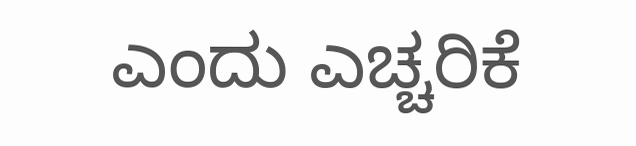ಎಂದು ಎಚ್ಚರಿಕೆ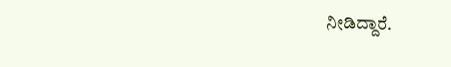ನೀಡಿದ್ದಾರೆ.